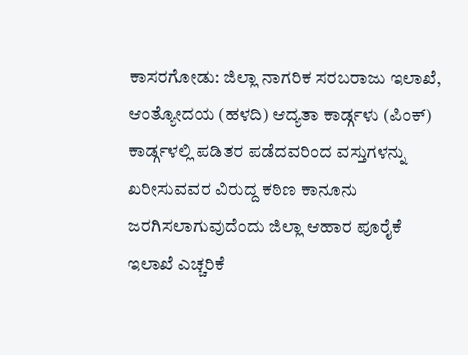ಕಾಸರಗೋಡು: ಜಿಲ್ಲಾ ನಾಗರಿಕ ಸರಬರಾಜು ಇಲಾಖೆ, ಆಂತ್ಯೋದಯ (ಹಳದಿ) ಆದ್ಯತಾ ಕಾರ್ಡ್ಗಳು (ಪಿಂಕ್) ಕಾರ್ಡ್ಗಳಲ್ಲಿ ಪಡಿತರ ಪಡೆದವರಿಂದ ವಸ್ತುಗಳನ್ನು ಖರೀಸುವವರ ವಿರುದ್ದ ಕಠಿಣ ಕಾನೂನು ಜರಗಿಸಲಾಗುವುದೆಂದು ಜಿಲ್ಲಾ ಆಹಾರ ಪೂರೈಕೆ ಇಲಾಖೆ ಎಚ್ಚರಿಕೆ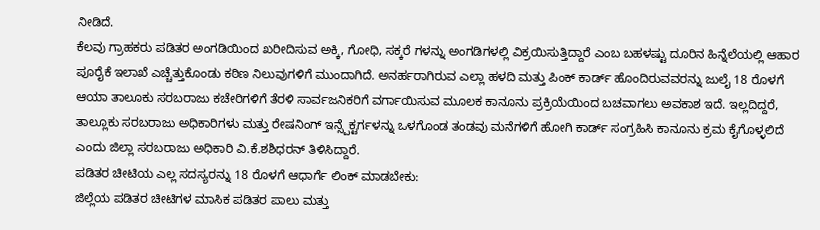ನೀಡಿದೆ.
ಕೆಲವು ಗ್ರಾಹಕರು ಪಡಿತರ ಅಂಗಡಿಯಿಂದ ಖರೀದಿಸುವ ಅಕ್ಕಿ, ಗೋಧಿ, ಸಕ್ಕರೆ ಗಳನ್ನು ಅಂಗಡಿಗಳಲ್ಲಿ ವಿಕ್ರಯಿಸುತ್ತಿದ್ದಾರೆ ಎಂಬ ಬಹಳಷ್ಟು ದೂರಿನ ಹಿನ್ನೆಲೆಯಲ್ಲಿ ಆಹಾರ ಪೂರೈಕೆ ಇಲಾಖೆ ಎಚ್ಚೆತ್ತುಕೊಂಡು ಕಠಿಣ ನಿಲುವುಗಳಿಗೆ ಮುಂದಾಗಿದೆ. ಅನರ್ಹರಾಗಿರುವ ಎಲ್ಲಾ ಹಳದಿ ಮತ್ತು ಪಿಂಕ್ ಕಾರ್ಡ್ ಹೊಂದಿರುವವರನ್ನು ಜುಲೈ 18 ರೊಳಗೆ ಆಯಾ ತಾಲೂಕು ಸರಬರಾಜು ಕಚೇರಿಗಳಿಗೆ ತೆರಳಿ ಸಾರ್ವಜನಿಕರಿಗೆ ವರ್ಗಾಯಿಸುವ ಮೂಲಕ ಕಾನೂನು ಪ್ರಕ್ರಿಯೆಯಿಂದ ಬಚವಾಗಲು ಅವಕಾಶ ಇದೆ. ಇಲ್ಲದಿದ್ದರೆ, ತಾಲ್ಲೂಕು ಸರಬರಾಜು ಅಧಿಕಾರಿಗಳು ಮತ್ತು ರೇಷನಿಂಗ್ ಇನ್ಸ್ಪೆಕ್ಟರ್ಗಳನ್ನು ಒಳಗೊಂಡ ತಂಡವು ಮನೆಗಳಿಗೆ ಹೋಗಿ ಕಾರ್ಡ್ ಸಂಗ್ರಹಿಸಿ ಕಾನೂನು ಕ್ರಮ ಕೈಗೊಳ್ಳಲಿದೆ ಎಂದು ಜಿಲ್ಲಾ ಸರಬರಾಜು ಅಧಿಕಾರಿ ವಿ.ಕೆ.ಶಶಿಧರನ್ ತಿಳಿಸಿದ್ದಾರೆ.
ಪಡಿತರ ಚೀಟಿಯ ಎಲ್ಲ ಸದಸ್ಯರನ್ನು 18 ರೊಳಗೆ ಆಧಾರ್ಗೆ ಲಿಂಕ್ ಮಾಡಬೇಕು:
ಜಿಲ್ಲೆಯ ಪಡಿತರ ಚೀಟಿಗಳ ಮಾಸಿಕ ಪಡಿತರ ಪಾಲು ಮತ್ತು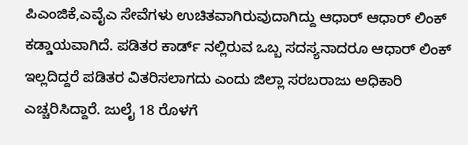ಪಿಎಂಜಿಕೆ,ಎವೈಎ ಸೇವೆಗಳು ಉಚಿತವಾಗಿರುವುದಾಗಿದ್ದು ಆಧಾರ್ ಆಧಾರ್ ಲಿಂಕ್ ಕಡ್ಡಾಯವಾಗಿದೆ. ಪಡಿತರ ಕಾರ್ಡ್ ನಲ್ಲಿರುವ ಒಬ್ಬ ಸದಸ್ಯನಾದರೂ ಆಧಾರ್ ಲಿಂಕ್ ಇಲ್ಲದಿದ್ದರೆ ಪಡಿತರ ವಿತರಿಸಲಾಗದು ಎಂದು ಜಿಲ್ಲಾ ಸರಬರಾಜು ಅಧಿಕಾರಿ ಎಚ್ಚರಿಸಿದ್ದಾರೆ. ಜುಲೈ 18 ರೊಳಗೆ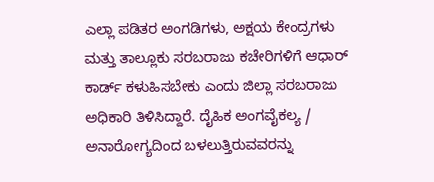ಎಲ್ಲಾ ಪಡಿತರ ಅಂಗಡಿಗಳು, ಅಕ್ಷಯ ಕೇಂದ್ರಗಳು ಮತ್ತು ತಾಲ್ಲೂಕು ಸರಬರಾಜು ಕಚೇರಿಗಳಿಗೆ ಆಧಾರ್ ಕಾರ್ಡ್ ಕಳುಹಿಸಬೇಕು ಎಂದು ಜಿಲ್ಲಾ ಸರಬರಾಜು ಅಧಿಕಾರಿ ತಿಳಿಸಿದ್ದಾರೆ. ದೈಹಿಕ ಅಂಗವೈಕಲ್ಯ / ಅನಾರೋಗ್ಯದಿಂದ ಬಳಲುತ್ತಿರುವವರನ್ನು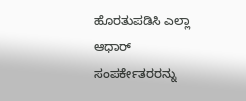ಹೊರತುಪಡಿಸಿ ಎಲ್ಲಾ ಆಧಾರ್ ಸಂಪರ್ಕೇತರರನ್ನು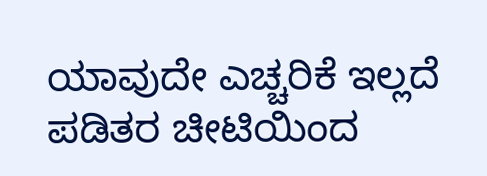ಯಾವುದೇ ಎಚ್ಚರಿಕೆ ಇಲ್ಲದೆ ಪಡಿತರ ಚೀಟಿಯಿಂದ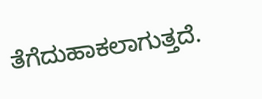ತೆಗೆದುಹಾಕಲಾಗುತ್ತದೆ.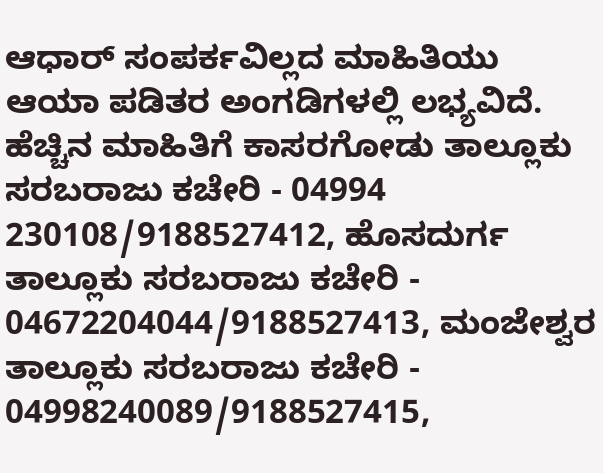ಆಧಾರ್ ಸಂಪರ್ಕವಿಲ್ಲದ ಮಾಹಿತಿಯು ಆಯಾ ಪಡಿತರ ಅಂಗಡಿಗಳಲ್ಲಿ ಲಭ್ಯವಿದೆ.
ಹೆಚ್ಚಿನ ಮಾಹಿತಿಗೆ ಕಾಸರಗೋಡು ತಾಲ್ಲೂಕು ಸರಬರಾಜು ಕಚೇರಿ - 04994 230108/9188527412, ಹೊಸದುರ್ಗ ತಾಲ್ಲೂಕು ಸರಬರಾಜು ಕಚೇರಿ - 04672204044/9188527413, ಮಂಜೇಶ್ವರ ತಾಲ್ಲೂಕು ಸರಬರಾಜು ಕಚೇರಿ - 04998240089/9188527415,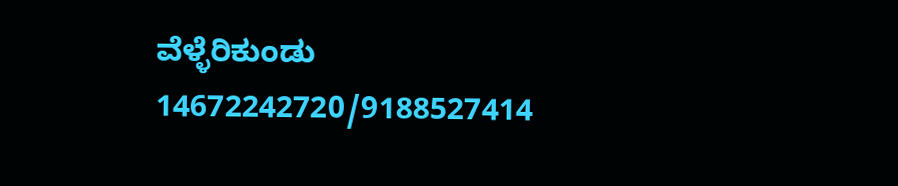ವೆಳ್ಳೆರಿಕುಂಡು 14672242720/9188527414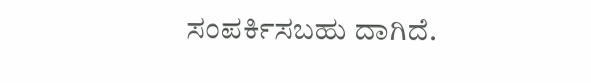ಸಂಪರ್ಕಿಸಬಹು ದಾಗಿದೆ.